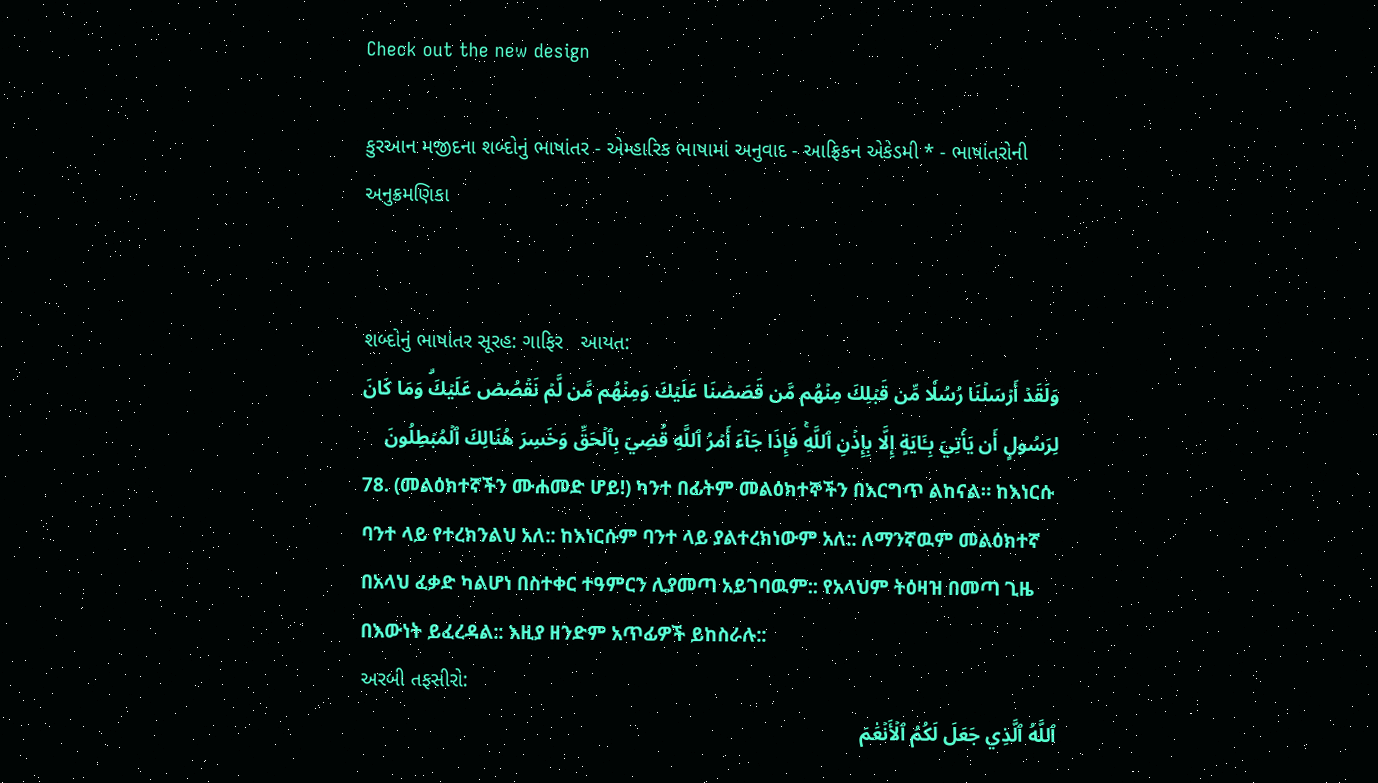Check out the new design

કુરઆન મજીદના શબ્દોનું ભાષાંતર - એમ્હારિક ભાષામાં અનુવાદ - આફ્રિકન એકેડમી * - ભાષાંતરોની અનુક્રમણિકા


શબ્દોનું ભાષાંતર સૂરહ: ગાફિર   આયત:
وَلَقَدۡ أَرۡسَلۡنَا رُسُلٗا مِّن قَبۡلِكَ مِنۡهُم مَّن قَصَصۡنَا عَلَيۡكَ وَمِنۡهُم مَّن لَّمۡ نَقۡصُصۡ عَلَيۡكَۗ وَمَا كَانَ لِرَسُولٍ أَن يَأۡتِيَ بِـَٔايَةٍ إِلَّا بِإِذۡنِ ٱللَّهِۚ فَإِذَا جَآءَ أَمۡرُ ٱللَّهِ قُضِيَ بِٱلۡحَقِّ وَخَسِرَ هُنَالِكَ ٱلۡمُبۡطِلُونَ
78. (መልዕክተኛችን ሙሐመድ ሆይ!) ካንተ በፊትም መልዕክተኞችን በእርግጥ ልከናል። ከእነርሱ ባንተ ላይ የተረክንልህ አለ:: ከእነርሱም ባንተ ላይ ያልተረክነውም አለ:: ለማንኛዉም መልዕክተኛ በአላህ ፈቃድ ካልሆነ በስተቀር ተዓምርን ሊያመጣ አይገባዉም:: የአላህም ትዕዛዝ በመጣ ጊዜ በእውነት ይፈረዳል:: እዚያ ዘንድም አጥፊዎች ይከስራሉ::
અરબી તફસીરો:
ٱللَّهُ ٱلَّذِي جَعَلَ لَكُمُ ٱلۡأَنۡعَٰمَ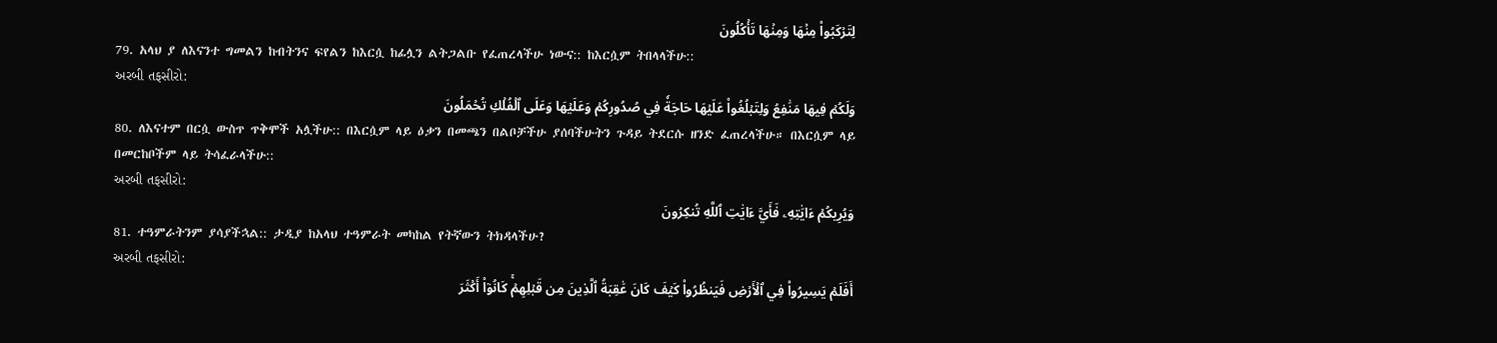لِتَرۡكَبُواْ مِنۡهَا وَمِنۡهَا تَأۡكُلُونَ
79. አላህ ያ ለእናንተ ግመልን ከብትንና ፍየልን ከእርሷ ከፊሏን ልትጋልቡ የፈጠረላችሁ ነውና:: ከእርሷም ትበላላችሁ::
અરબી તફસીરો:
وَلَكُمۡ فِيهَا مَنَٰفِعُ وَلِتَبۡلُغُواْ عَلَيۡهَا حَاجَةٗ فِي صُدُورِكُمۡ وَعَلَيۡهَا وَعَلَى ٱلۡفُلۡكِ تُحۡمَلُونَ
80. ለእናተም በርሷ ውስጥ ጥቅሞች አሏችሁ:: በእርሷም ላይ ዕቃን በመጫን በልቦቻችሁ ያሰባችሁትን ጉዳይ ትደርሱ ዘንድ ፈጠረላችሁ። በእርሷም ላይ በመርከቦችም ላይ ትሳፈራላችሁ::
અરબી તફસીરો:
وَيُرِيكُمۡ ءَايَٰتِهِۦ فَأَيَّ ءَايَٰتِ ٱللَّهِ تُنكِرُونَ
81. ተዓምራትንም ያሳያችኋል:: ታዲያ ከአላህ ተዓምራት መካከል የትኛውን ትክዳላችሁ?
અરબી તફસીરો:
أَفَلَمۡ يَسِيرُواْ فِي ٱلۡأَرۡضِ فَيَنظُرُواْ كَيۡفَ كَانَ عَٰقِبَةُ ٱلَّذِينَ مِن قَبۡلِهِمۡۚ كَانُوٓاْ أَكۡثَرَ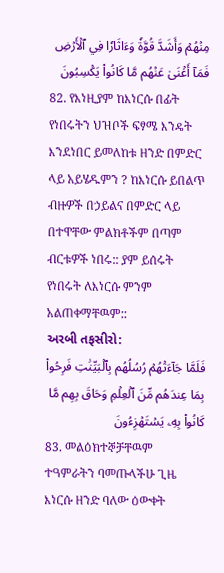مِنۡهُمۡ وَأَشَدَّ قُوَّةٗ وَءَاثَارٗا فِي ٱلۡأَرۡضِ فَمَآ أَغۡنَىٰ عَنۡهُم مَّا كَانُواْ يَكۡسِبُونَ
82. የእነዚያም ከእነርሱ በፊት የነበሩትን ህዝቦች ፍፃሜ እንዴት እንደነበር ይመለከቱ ዘንድ በምድር ላይ አይሄዱምን ? ከእነርሱ ይበልጥ ብዙዎች በኃይልና በምድር ላይ በተዋቸው ምልክቶችም በጣም ብርቱዎች ነበሩ:: ያም ይሰሩት የነበሩት ለእነርሱ ምንም አልጠቀማቸዉም::
અરબી તફસીરો:
فَلَمَّا جَآءَتۡهُمۡ رُسُلُهُم بِٱلۡبَيِّنَٰتِ فَرِحُواْ بِمَا عِندَهُم مِّنَ ٱلۡعِلۡمِ وَحَاقَ بِهِم مَّا كَانُواْ بِهِۦ يَسۡتَهۡزِءُونَ
83. መልዕክተኞቻቸዉም ተዓምራትን ባመጡላችሁ ጊዜ እነርሱ ዘንድ ባለው ዕውቀት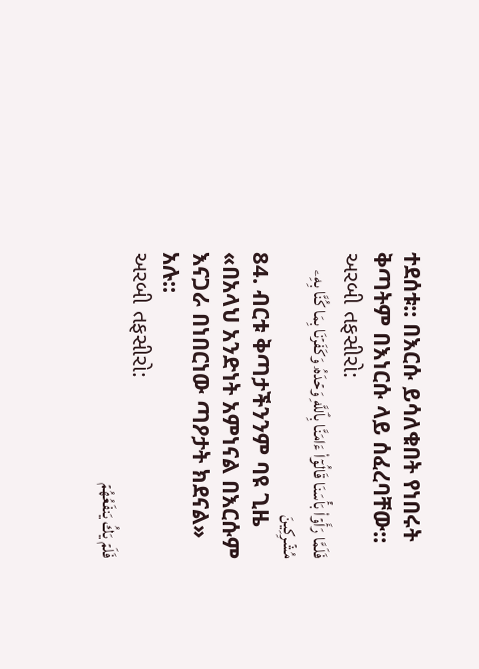ተደሰቱ:: በእርሱ ይሳለቁበት የነበሩት ቅጣትም በእነርሱ ላይ ሰፈረባቸው::
અરબી તફસીરો:
فَلَمَّا رَأَوۡاْ بَأۡسَنَا قَالُوٓاْ ءَامَنَّا بِٱللَّهِ وَحۡدَهُۥ وَكَفَرۡنَا بِمَا كُنَّا بِهِۦ مُشۡرِكِينَ
84. ብርቱ ቅጣታችንንም ባዩ ጊዜ «በአላህ አንድነት አምነናል በእርሱም እናጋራ በነበርነው ጣዖታት ክደናል» አሉ::
અરબી તફસીરો:
فَلَمۡ يَكُ يَنفَعُهُمۡ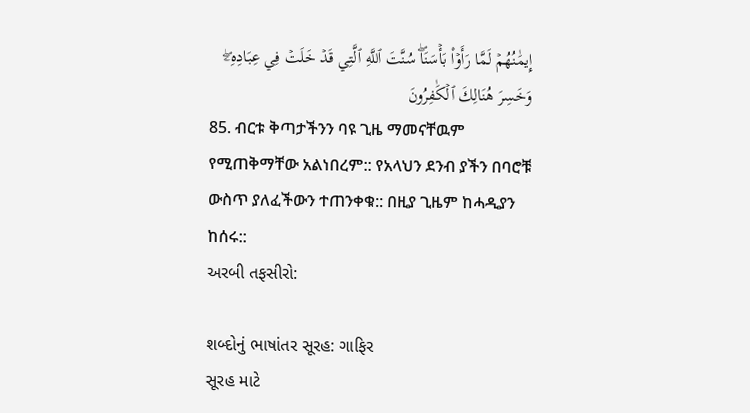إِيمَٰنُهُمۡ لَمَّا رَأَوۡاْ بَأۡسَنَاۖ سُنَّتَ ٱللَّهِ ٱلَّتِي قَدۡ خَلَتۡ فِي عِبَادِهِۦۖ وَخَسِرَ هُنَالِكَ ٱلۡكَٰفِرُونَ
85. ብርቱ ቅጣታችንን ባዩ ጊዜ ማመናቸዉም የሚጠቅማቸው አልነበረም:: የአላህን ደንብ ያችን በባሮቹ ውስጥ ያለፈችውን ተጠንቀቁ:: በዚያ ጊዜም ከሓዲያን ከሰሩ::
અરબી તફસીરો:

શબ્દોનું ભાષાંતર સૂરહ: ગાફિર
સૂરહ માટે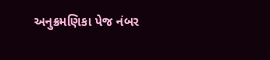અનુક્રમણિકા પેજ નંબર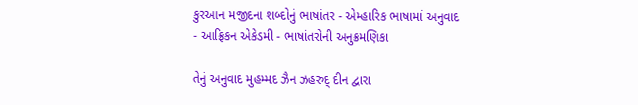કુરઆન મજીદના શબ્દોનું ભાષાંતર - એમ્હારિક ભાષામાં અનુવાદ - આફ્રિકન એકેડમી - ભાષાંતરોની અનુક્રમણિકા

તેનું અનુવાદ મુહમ્મદ ઝૈન ઝહરુદ્ દીન દ્વારા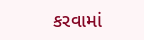કરવામાં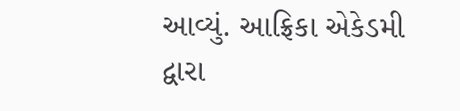આવ્યું. આફ્રિકા એકેડમી દ્વારા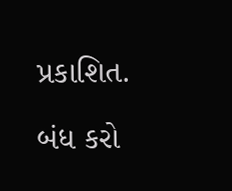પ્રકાશિત.

બંધ કરો